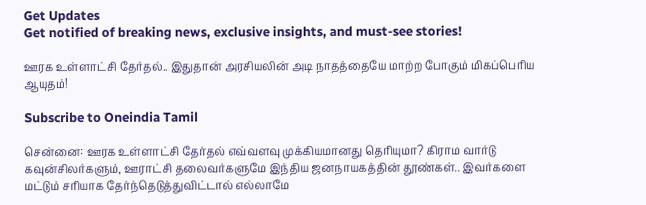Get Updates
Get notified of breaking news, exclusive insights, and must-see stories!

ஊரக உள்ளாட்சி தேர்தல்.. இதுதான் அரசியலின் அடி நாதத்தையே மாற்ற போகும் மிகப்பெரிய ஆயுதம்!

Subscribe to Oneindia Tamil

சென்னை: ஊரக உள்ளாட்சி தேர்தல் எவ்வளவு முக்கியமானது தெரியுமா? கிராம வார்டு கவுன்சிலர்களும், ஊராட்சி தலைவர்களுமே இந்திய ஜனநாயகத்தின் தூண்கள்.. இவர்களை மட்டும் சரியாக தேர்ந்தெடுத்துவிட்டால் எல்லாமே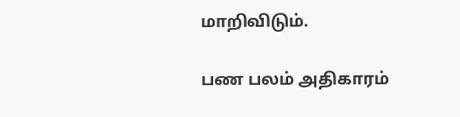மாறிவிடும்.

பண பலம் அதிகாரம்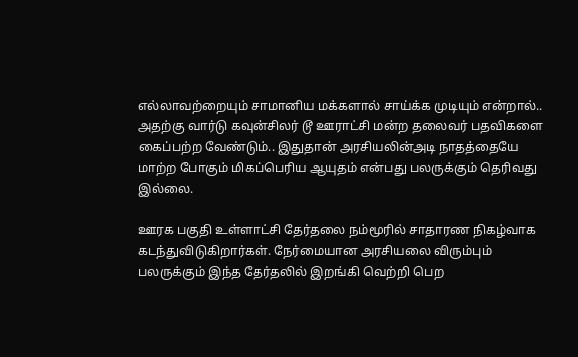எல்லாவற்றையும் சாமானிய மக்களால் சாய்க்க முடியும் என்றால்.. அதற்கு வார்டு கவுன்சிலர் டூ ஊராட்சி மன்ற தலைவர் பதவிகளை கைப்பற்ற வேண்டும்.. இதுதான் அரசியலின்அடி நாதத்தையே மாற்ற போகும் மிகப்பெரிய ஆயுதம் என்பது பலருக்கும் தெரிவது இல்லை.

ஊரக பகுதி உள்ளாட்சி தேர்தலை நம்மூரில் சாதாரண நிகழ்வாக கடந்துவிடுகிறார்கள். நேர்மையான அரசியலை விரும்பும் பலருக்கும் இந்த தேர்தலில் இறங்கி வெற்றி பெற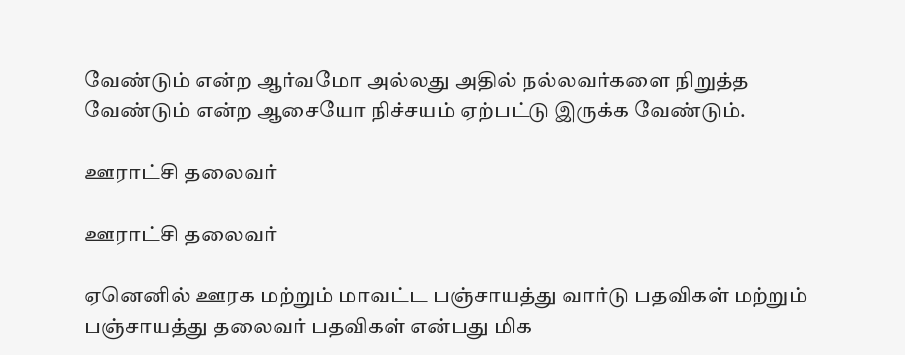வேண்டும் என்ற ஆர்வமோ அல்லது அதில் நல்லவர்களை நிறுத்த வேண்டும் என்ற ஆசையோ நிச்சயம் ஏற்பட்டு இருக்க வேண்டும்.

ஊராட்சி தலைவர்

ஊராட்சி தலைவர்

ஏனெனில் ஊரக மற்றும் மாவட்ட பஞ்சாயத்து வார்டு பதவிகள் மற்றும் பஞ்சாயத்து தலைவர் பதவிகள் என்பது மிக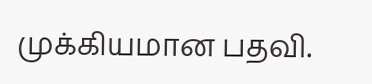முக்கியமான பதவி.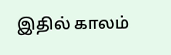இதில் காலம்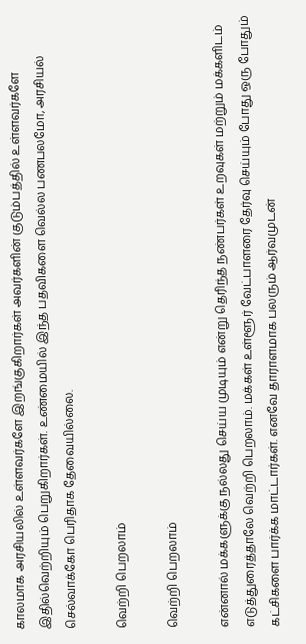காலமாக அரசியலில் உள்ளவர்களே இறங்குகிறார்கள் அவர்களின் குடும்பத்தில் உள்ளவர்களே இதில்வெற்றியும் பெறுகிறார்கள். உண்மையில் இந்த பதவிகளை வெல்ல பணபலமோ, அரசியல் செல்வாக்கோ பெரிதாக தேவையில்லை.

வெற்றி பெறலாம்

வெற்றி பெறலாம்

என்னால் மக்களுக்கு நல்லது செய்ய முடியும் என்று தெரிந்த நண்பர்கள் உறவுகள் மற்றும் மக்களிடம் எடுத்துரைத்தாலே வெற்றி பெறலாம். மக்கள் உள்ளூர் வேட்பாளரை தேர்வு செய்யும் போது ஒரு போதும் கட்சிகளை பார்க்க மாட்டார்கள். எனவே தாராளமாக பலரும் ஆர்வமுடன்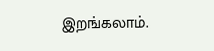இறங்கலாம்.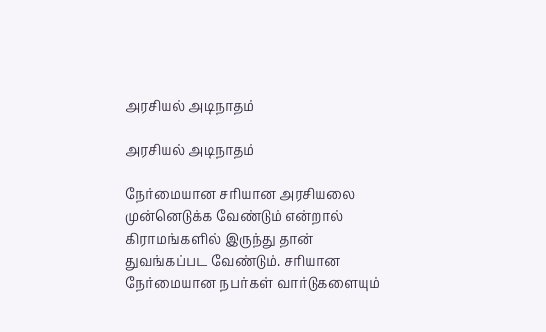அரசியல் அடிநாதம்

அரசியல் அடிநாதம்

நேர்மையான சரியான அரசியலை முன்னெடுக்க வேண்டும் என்றால் கிராமங்களில் இருந்து தான் துவங்கப்பட வேண்டும். சரியான நேர்மையான நபர்கள் வார்டுகளையும்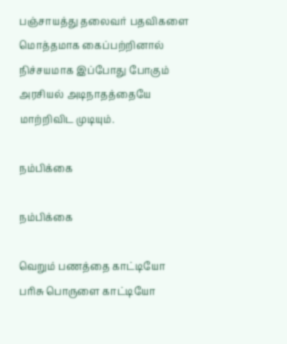பஞ்சாயத்து தலைவர் பதவிகளை மொத்தமாக கைப்பற்றினால் நிச்சயமாக இப்போது போகும் அரசியல் அடிநாதத்தையே மாற்றிவிட முடியும்.

நம்பிக்கை

நம்பிக்கை

வெறும் பணத்தை காட்டியோ பரிசு பொருளை காட்டியோ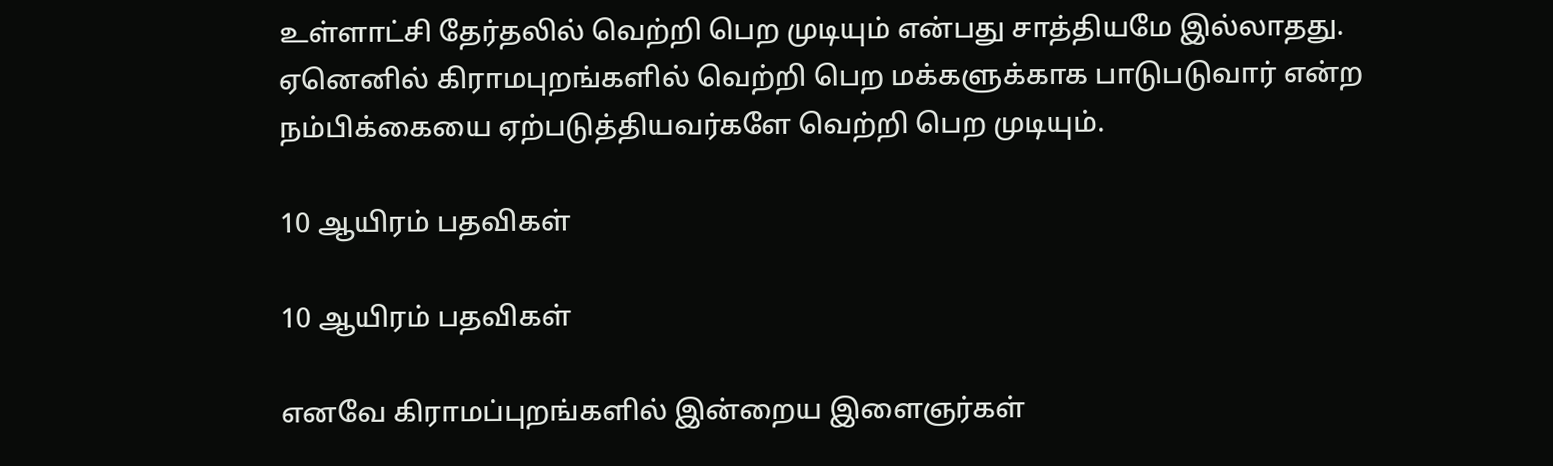உள்ளாட்சி தேர்தலில் வெற்றி பெற முடியும் என்பது சாத்தியமே இல்லாதது. ஏனெனில் கிராமபுறங்களில் வெற்றி பெற மக்களுக்காக பாடுபடுவார் என்ற நம்பிக்கையை ஏற்படுத்தியவர்களே வெற்றி பெற முடியும்.

10 ஆயிரம் பதவிகள்

10 ஆயிரம் பதவிகள்

எனவே கிராமப்புறங்களில் இன்றைய இளைஞர்கள்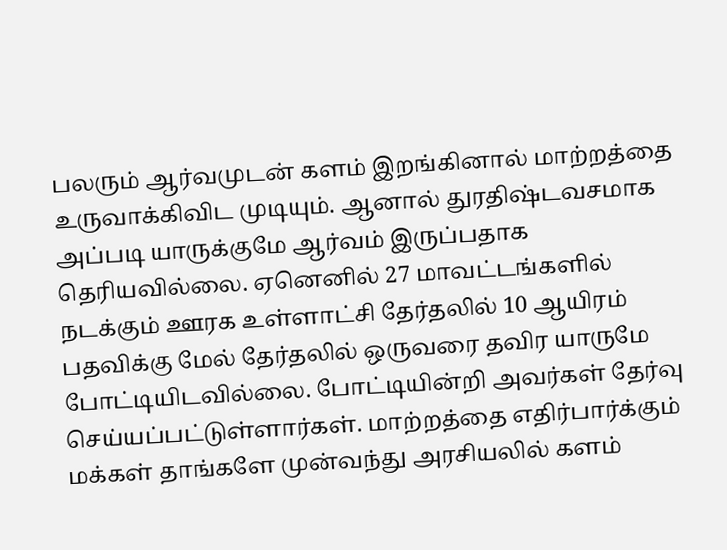பலரும் ஆர்வமுடன் களம் இறங்கினால் மாற்றத்தை உருவாக்கிவிட முடியும். ஆனால் துரதிஷ்டவசமாக அப்படி யாருக்குமே ஆர்வம் இருப்பதாக தெரியவில்லை. ஏனெனில் 27 மாவட்டங்களில் நடக்கும் ஊரக உள்ளாட்சி தேர்தலில் 10 ஆயிரம் பதவிக்கு மேல் தேர்தலில் ஒருவரை தவிர யாருமே போட்டியிடவில்லை. போட்டியின்றி அவர்கள் தேர்வு செய்யப்பட்டுள்ளார்கள். மாற்றத்தை எதிர்பார்க்கும் மக்கள் தாங்களே முன்வந்து அரசியலில் களம்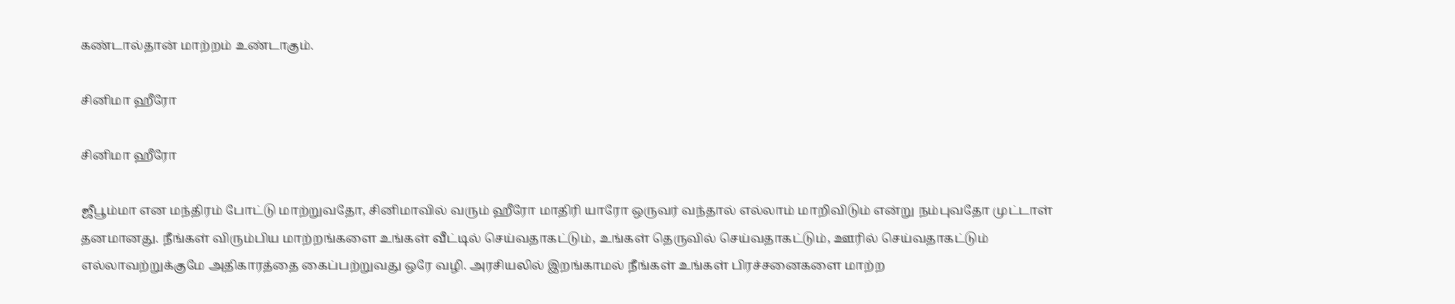கண்டால்தான் மாற்றம் உண்டாகும்.

சினிமா ஹீரோ

சினிமா ஹீரோ

ஜீபூம்மா என மந்திரம் போட்டு மாற்றுவதோ, சினிமாவில் வரும் ஹீரோ மாதிரி யாரோ ஒருவர் வந்தால் எல்லாம் மாறிவிடும் என்று நம்புவதோ முட்டாள் தனமானது. நீங்கள் விரும்பிய மாற்றங்களை உங்கள் வீட்டில் செய்வதாகட்டும், உங்கள் தெருவில் செய்வதாகட்டும், ஊரில் செய்வதாகட்டும் எல்லாவற்றுக்குமே அதிகாரத்தை கைப்பற்றுவது ஒரே வழி. அரசியலில் இறங்காமல் நீங்கள் உங்கள் பிரச்சனைகளை மாற்ற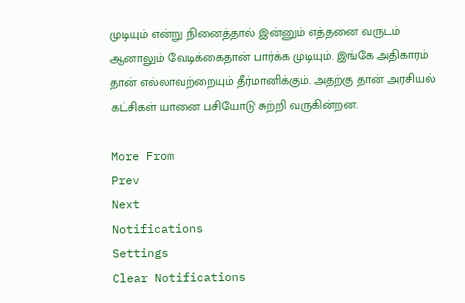முடியும் என்று நினைத்தால் இன்னும் எத்தனை வருடம் ஆனாலும் வேடிக்கைதான் பார்க்க முடியும். இங்கே அதிகாரம் தான் எல்லாவற்றையும் தீர்மானிக்கும். அதற்கு தான் அரசியல் கட்சிகள் யானை பசியோடு சுற்றி வருகின்றன.

More From
Prev
Next
Notifications
Settings
Clear Notifications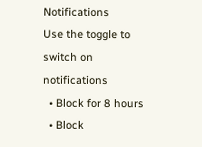Notifications
Use the toggle to switch on notifications
  • Block for 8 hours
  • Block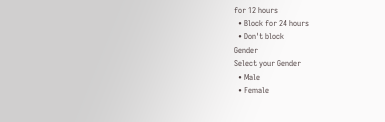for 12 hours
  • Block for 24 hours
  • Don't block
Gender
Select your Gender
  • Male
  • Female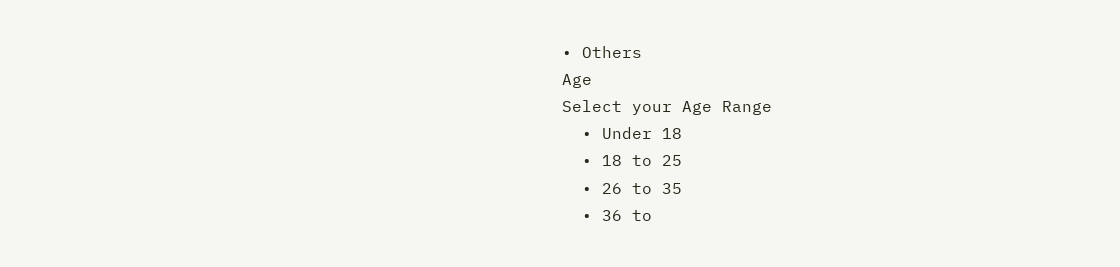• Others
Age
Select your Age Range
  • Under 18
  • 18 to 25
  • 26 to 35
  • 36 to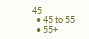45
  • 45 to 55
  • 55+